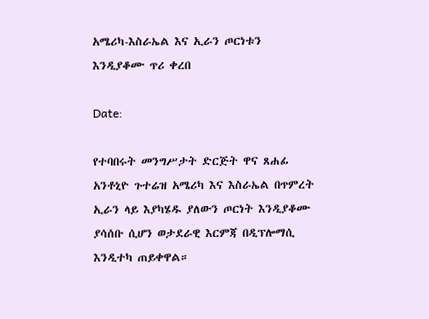አሜሪካ-እስራኤል እና ኢራን ጦርነቱን እንዲያቆሙ ጥሪ ቀረበ

Date:

የተባበሩት መንግሥታት ድርጅት ዋና ጸሐፊ አንቶኒዮ ጉተሬዝ አሜሪካ እና እስራኤል በጥምረት ኢራን ላይ እያካሄዱ ያለውን ጦርነት እንዲያቆሙ ያሳሰቡ ሲሆን ወታደራዊ እርምጃ በዲፕሎማሲ እንዲተካ ጠይቀዋል።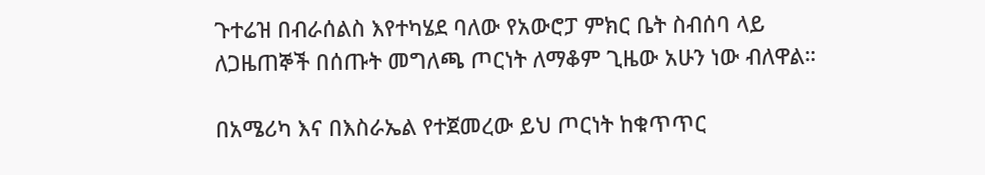ጉተሬዝ በብራሰልስ እየተካሄደ ባለው የአውሮፓ ምክር ቤት ስብሰባ ላይ ለጋዜጠኞች በሰጡት መግለጫ ጦርነት ለማቆም ጊዜው አሁን ነው ብለዋል።

በአሜሪካ እና በእስራኤል የተጀመረው ይህ ጦርነት ከቁጥጥር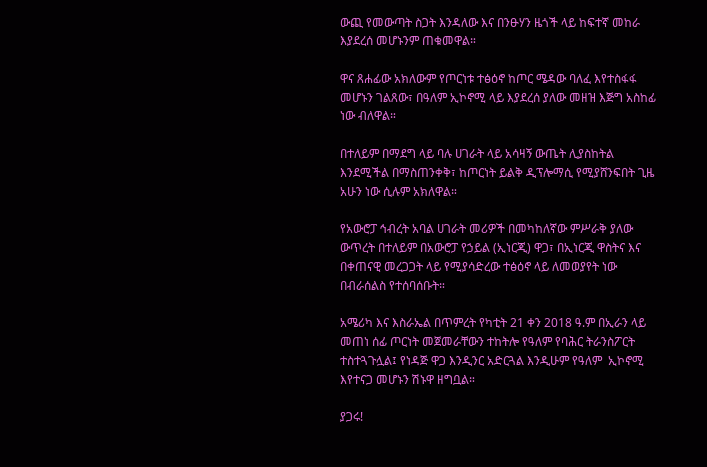ውጪ የመውጣት ስጋት እንዳለው እና በንፁሃን ዜጎች ላይ ከፍተኛ መከራ እያደረሰ መሆኑንም ጠቁመዋል።

ዋና ጸሐፊው አክለውም የጦርነቱ ተፅዕኖ ከጦር ሜዳው ባለፈ እየተስፋፋ መሆኑን ገልጸው፣ በዓለም ኢኮኖሚ ላይ እያደረሰ ያለው መዘዝ እጅግ አስከፊ ነው ብለዋል።

በተለይም በማደግ ላይ ባሉ ሀገራት ላይ አሳዛኝ ውጤት ሊያስከትል እንደሚችል በማስጠንቀቅ፣ ከጦርነት ይልቅ ዲፕሎማሲ የሚያሸንፍበት ጊዜ አሁን ነው ሲሉም አክለዋል።

የአውሮፓ ኅብረት አባል ሀገራት መሪዎች በመካከለኛው ምሥራቅ ያለው ውጥረት በተለይም በአውሮፓ የኃይል (ኢነርጂ) ዋጋ፣ በኢነርጂ ዋስትና እና በቀጠናዊ መረጋጋት ላይ የሚያሳድረው ተፅዕኖ ላይ ለመወያየት ነው በብራሰልስ የተሰባሰቡት።

አሜሪካ እና እስራኤል በጥምረት የካቲት 21 ቀን 2018 ዓ.ም በኢራን ላይ መጠነ ሰፊ ጦርነት መጀመራቸውን ተከትሎ የዓለም የባሕር ትራንስፖርት ተስተጓጉሏል፤ የነዳጅ ዋጋ እንዲንር አድርጓል እንዲሁም የዓለም  ኢኮኖሚ እየተናጋ መሆኑን ሽኑዋ ዘግቧል።

ያጋሩ!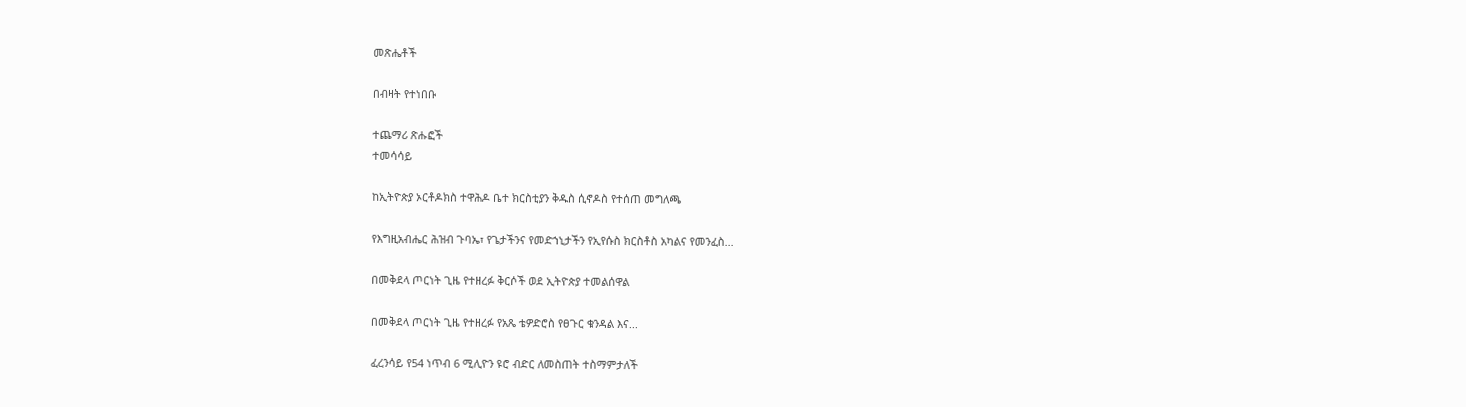መጽሔቶች

በብዛት የተነበቡ

ተጨማሪ ጽሑፎች
ተመሳሳይ

ከኢትዮጵያ ኦርቶዶክስ ተዋሕዶ ቤተ ክርስቲያን ቅዱስ ሲኖዶስ የተሰጠ መግለጫ

የእግዚአብሔር ሕዝብ ጉባኤ፣ የጌታችንና የመድኀኒታችን የኢየሱስ ክርስቶስ አካልና የመንፈስ...

በመቅደላ ጦርነት ጊዜ የተዘረፉ ቅርሶች ወደ ኢትዮጵያ ተመልሰዋል

በመቅደላ ጦርነት ጊዜ የተዘረፉ የአጼ ቴዎድሮስ የፀጉር ቁንዳል እና...

ፈረንሳይ የ54 ነጥብ 6 ሚሊዮን ዩሮ ብድር ለመስጠት ተስማምታለች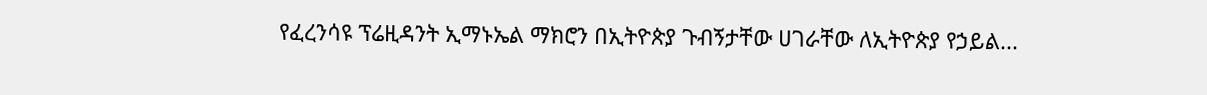የፈረንሳዩ ፕሬዚዳንት ኢማኑኤል ማክሮን በኢትዮጵያ ጉብኝታቸው ሀገራቸው ለኢትዮጵያ የኃይል...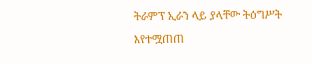ትራምፕ ኢራን ላይ ያላቸው ትዕግሥት እየተሟጠጠ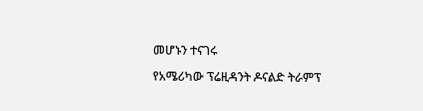መሆኑን ተናገሩ

የአሜሪካው ፕሬዚዳንት ዶናልድ ትራምፕ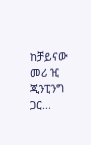ከቻይናው መሪ ዢ ጂንፒንግ ጋር...